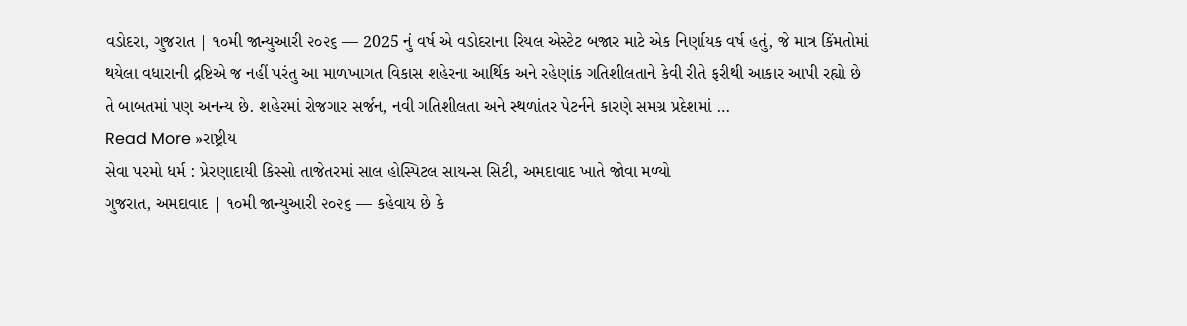વડોદરા, ગુજરાત | ૧૦મી જાન્યુઆરી ૨૦૨૬ — 2025 નું વર્ષ એ વડોદરાના રિયલ એસ્ટેટ બજાર માટે એક નિર્ણાયક વર્ષ હતું, જે માત્ર કિંમતોમાં થયેલા વધારાની દ્રષ્ટિએ જ નહીં પરંતુ આ માળખાગત વિકાસ શહેરના આર્થિક અને રહેણાંક ગતિશીલતાને કેવી રીતે ફરીથી આકાર આપી રહ્યો છે તે બાબતમાં પણ અનન્ય છે. શહેરમાં રોજગાર સર્જન, નવી ગતિશીલતા અને સ્થળાંતર પેટર્નને કારણે સમગ્ર પ્રદેશમાં …
Read More »રાષ્ટ્રીય
સેવા પરમો ધર્મ : પ્રેરણાદાયી કિસ્સો તાજેતરમાં સાલ હોસ્પિટલ સાયન્સ સિટી, અમદાવાદ ખાતે જોવા મળ્યો
ગુજરાત, અમદાવાદ | ૧૦મી જાન્યુઆરી ૨૦૨૬ — કહેવાય છે કે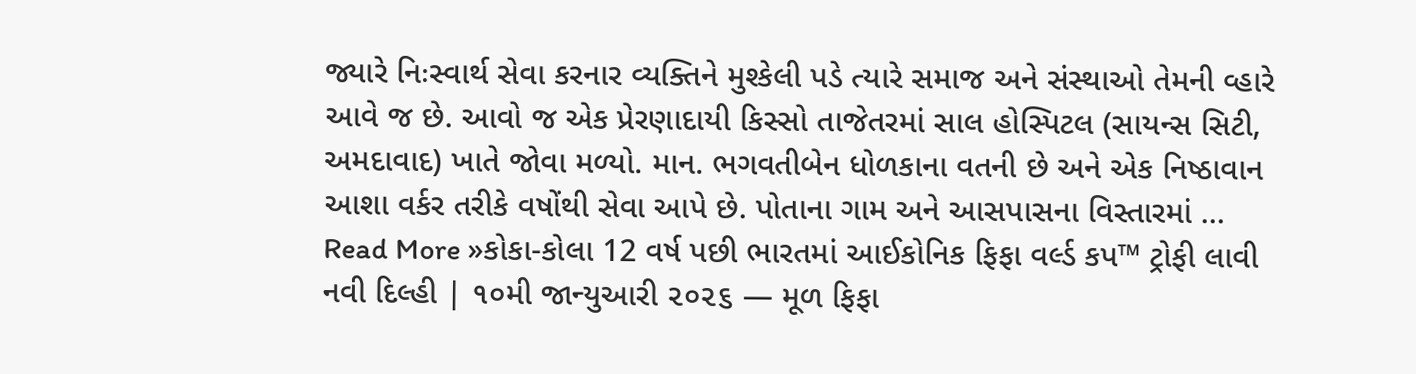જ્યારે નિઃસ્વાર્થ સેવા કરનાર વ્યક્તિને મુશ્કેલી પડે ત્યારે સમાજ અને સંસ્થાઓ તેમની વ્હારે આવે જ છે. આવો જ એક પ્રેરણાદાયી કિસ્સો તાજેતરમાં સાલ હોસ્પિટલ (સાયન્સ સિટી, અમદાવાદ) ખાતે જોવા મળ્યો. માન. ભગવતીબેન ધોળકાના વતની છે અને એક નિષ્ઠાવાન આશા વર્કર તરીકે વષોંથી સેવા આપે છે. પોતાના ગામ અને આસપાસના વિસ્તારમાં …
Read More »કોકા-કોલા 12 વર્ષ પછી ભારતમાં આઈકોનિક ફિફા વર્લ્ડ કપ™ ટ્રોફી લાવી
નવી દિલ્હી | ૧૦મી જાન્યુઆરી ૨૦૨૬ — મૂળ ફિફા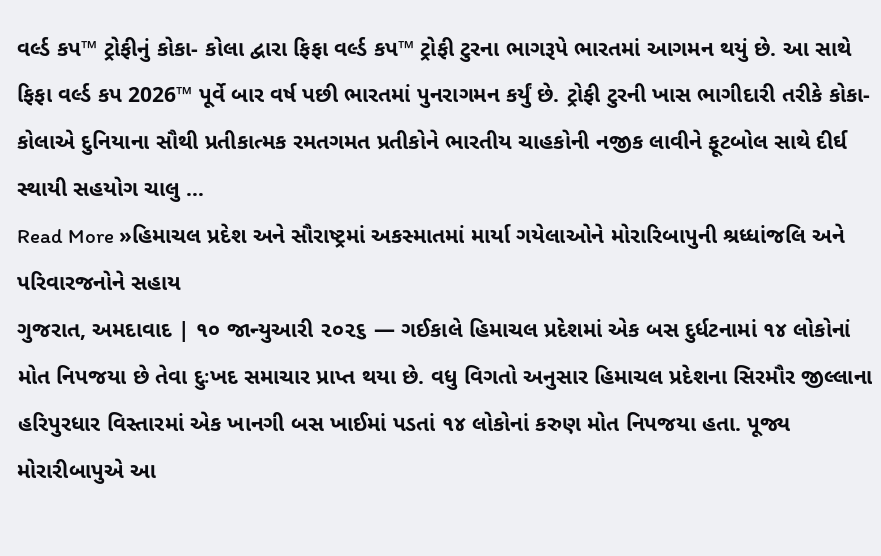વર્લ્ડ કપ™ ટ્રોફીનું કોકા- કોલા દ્વારા ફિફા વર્લ્ડ કપ™ ટ્રોફી ટુરના ભાગરૂપે ભારતમાં આગમન થયું છે. આ સાથે ફિફા વર્લ્ડ કપ 2026™ પૂર્વે બાર વર્ષ પછી ભારતમાં પુનરાગમન કર્યું છે. ટ્રોફી ટુરની ખાસ ભાગીદારી તરીકે કોકા-કોલાએ દુનિયાના સૌથી પ્રતીકાત્મક રમતગમત પ્રતીકોને ભારતીય ચાહકોની નજીક લાવીને ફૂટબોલ સાથે દીર્ઘ સ્થાયી સહયોગ ચાલુ …
Read More »હિમાચલ પ્રદેશ અને સૌરાષ્ટ્રમાં અકસ્માતમાં માર્યા ગયેલાઓને મોરારિબાપુની શ્રધ્ધાંજલિ અને પરિવારજનોને સહાય
ગુજરાત, અમદાવાદ | ૧૦ જાન્યુઆરી ૨૦૨૬ — ગઈકાલે હિમાચલ પ્રદેશમાં એક બસ દુર્ધટનામાં ૧૪ લોકોનાં મોત નિપજયા છે તેવા દુઃખદ સમાચાર પ્રાપ્ત થયા છે. વધુ વિગતો અનુસાર હિમાચલ પ્રદેશના સિરમૌર જીલ્લાના હરિપુરધાર વિસ્તારમાં એક ખાનગી બસ ખાઈમાં પડતાં ૧૪ લોકોનાં કરુણ મોત નિપજયા હતા. પૂજ્ય મોરારીબાપુએ આ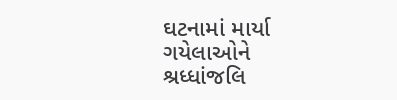ઘટનામાં માર્યા ગયેલાઓને શ્રધ્ધાંજલિ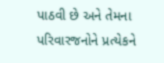પાઠવી છે અને તેમના પરિવારજનોને પ્રત્યેકને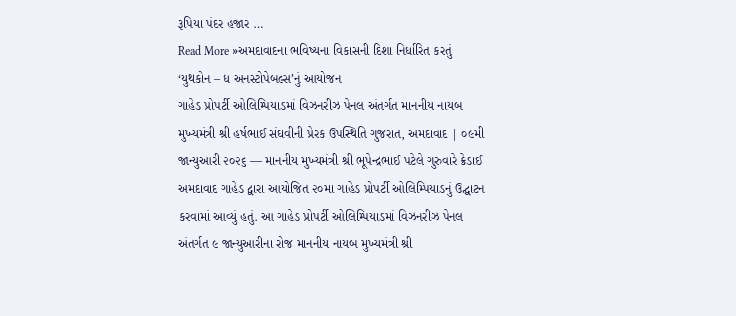રૂપિયા પંદર હજાર …
Read More »અમદાવાદના ભવિષ્યના વિકાસની દિશા નિર્ધારિત કરતું ‘યુથકોન – ધ અનસ્ટોપેબલ્સ’નું આયોજન
ગાહેડ પ્રોપર્ટી ઓલિમ્પિયાડમાં વિઝનરીઝ પેનલ અંતર્ગત માનનીય નાયબ મુખ્યમંત્રી શ્રી હર્ષભાઈ સંઘવીની પ્રેરક ઉપસ્થિતિ ગુજરાત, અમદાવાદ | ૦૯મી જાન્યુઆરી ૨૦૨૬ — માનનીય મુખ્યમંત્રી શ્રી ભૂપેન્દ્રભાઈ પટેલે ગુરુવારે ક્રેડાઈ અમદાવાદ ગાહેડ દ્વારા આયોજિત ૨૦મા ગાહેડ પ્રોપર્ટી ઓલિમ્પિયાડનું ઉદ્ઘાટન કરવામાં આવ્યું હતું. આ ગાહેડ પ્રોપર્ટી ઓલિમ્પિયાડમાં વિઝનરીઝ પેનલ અંતર્ગત ૯ જાન્યુઆરીના રોજ માનનીય નાયબ મુખ્યમંત્રી શ્રી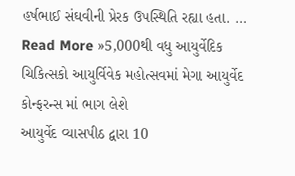હર્ષભાઈ સંઘવીની પ્રેરક ઉપસ્થિતિ રહ્યા હતા. …
Read More »5,000થી વધુ આયુર્વેદિક ચિકિત્સકો આયુર્વિવેક મહોત્સવમાં મેગા આયુર્વેદ કોન્ફરન્સ માં ભાગ લેશે
આયુર્વેદ વ્યાસપીઠ દ્વારા 10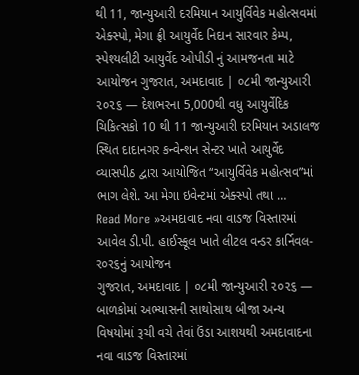થી 11, જાન્યુઆરી દરમિયાન આયુર્વિવેક મહોત્સવમાં એક્સ્પો, મેગા ફ્રી આયુર્વેદ નિદાન સારવાર કેમ્પ, સ્પેશ્યલીટી આયુર્વેદ ઓપીડી નું આમજનતા માટે આયોજન ગુજરાત, અમદાવાદ | ૦૮મી જાન્યુઆરી ૨૦૨૬ — દેશભરના 5,000થી વધુ આયુર્વેદિક ચિકિત્સકો 10 થી 11 જાન્યુઆરી દરમિયાન અડાલજ સ્થિત દાદાનગર કન્વેન્શન સેન્ટર ખાતે આયુર્વેદ વ્યાસપીઠ દ્વારા આયોજિત “આયુર્વિવેક મહોત્સવ”માં ભાગ લેશે. આ મેગા ઇવેન્ટમાં એક્સ્પો તથા …
Read More »અમદાવાદ નવા વાડજ વિસ્તારમાં આવેલ ડી.પી. હાઈસ્કૂલ ખાતે લીટલ વન્ડર કાર્નિવલ-ર૦ર૬નું આયોજન
ગુજરાત, અમદાવાદ | ૦૮મી જાન્યુઆરી ૨૦૨૬ — બાળકોમાં અભ્યાસની સાથોસાથ બીજા અન્ય વિષયોમાં રૂચી વચે તેવાં ઉંડા આશયથી અમદાવાદના નવા વાડજ વિસ્તારમાં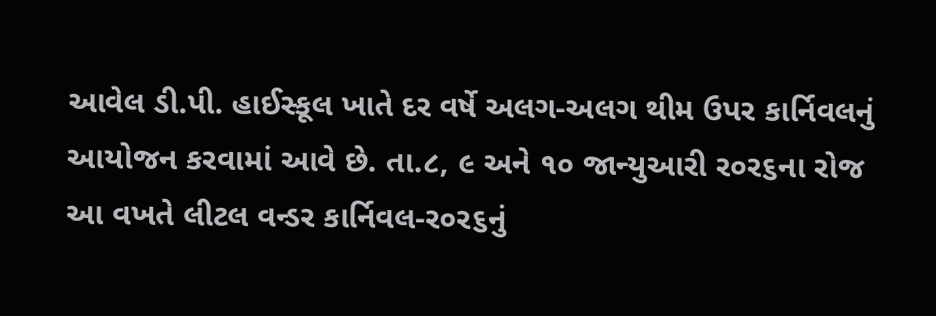આવેલ ડી.પી. હાઈસ્કૂલ ખાતે દર વર્ષે અલગ-અલગ થીમ ઉપર કાર્નિવલનું આયોજન કરવામાં આવે છે. તા.૮, ૯ અને ૧૦ જાન્યુઆરી ર૦ર૬ના રોજ આ વખતે લીટલ વન્ડર કાર્નિવલ-ર૦ર૬નું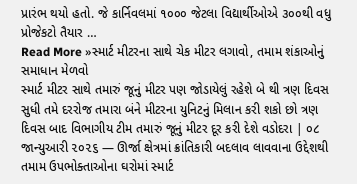પ્રારંભ થયો હતો. જે કાર્નિવલમાં ૧૦૦૦ જેટલા વિદ્યાર્થીઓએ ૩૦૦થી વધુ પ્રોજેકટો તૈયાર …
Read More »સ્માર્ટ મીટરના સાથે ચેક મીટર લગાવો, તમામ શંકાઓનું સમાધાન મેળવો
સ્માર્ટ મીટર સાથે તમારું જૂનું મીટર પણ જોડાયેલું રહેશે બે થી ત્રણ દિવસ સુધી તમે દરરોજ તમારા બંને મીટરના યુનિટનું મિલાન કરી શકો છો ત્રણ દિવસ બાદ વિભાગીય ટીમ તમારું જૂનું મીટર દૂર કરી દેશે વડોદરા | ૦૮ જાન્યુઆરી ૨૦૨૬ — ઊર્જા ક્ષેત્રમાં ક્રાંતિકારી બદલાવ લાવવાના ઉદ્દેશથી તમામ ઉપભોક્તાઓના ઘરોમાં સ્માર્ટ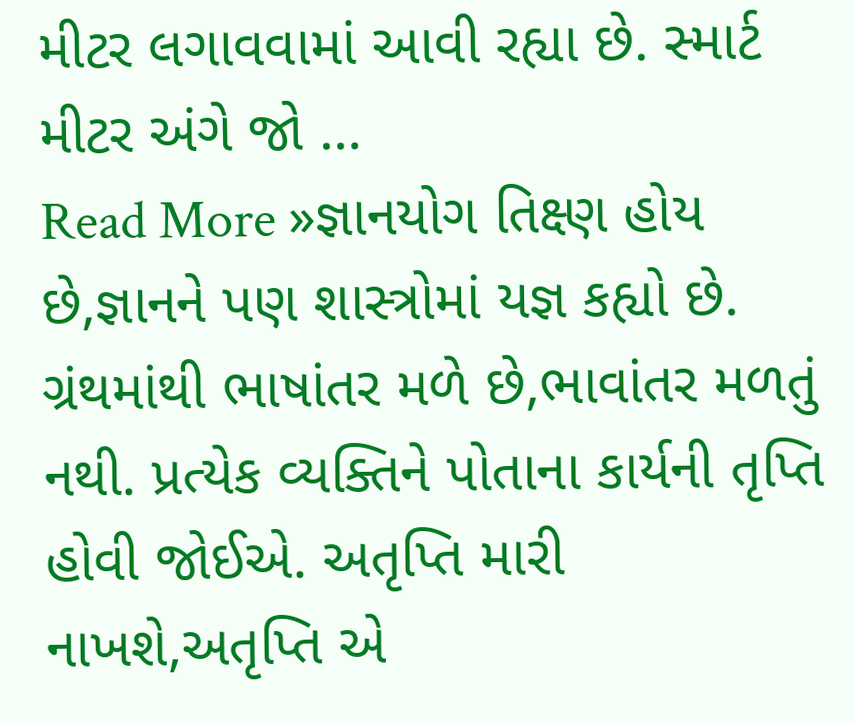મીટર લગાવવામાં આવી રહ્યા છે. સ્માર્ટ મીટર અંગે જો …
Read More »જ્ઞાનયોગ તિક્ષ્ણ હોય છે,જ્ઞાનને પણ શાસ્ત્રોમાં યજ્ઞ કહ્યો છે.
ગ્રંથમાંથી ભાષાંતર મળે છે,ભાવાંતર મળતું નથી. પ્રત્યેક વ્યક્તિને પોતાના કાર્યની તૃપ્તિ હોવી જોઈએ. અતૃપ્તિ મારી નાખશે,અતૃપ્તિ એ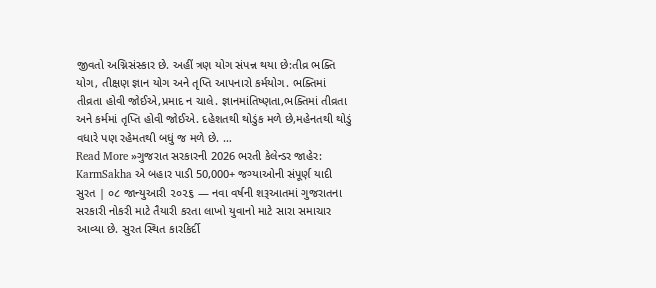જીવતો અગ્નિસંસ્કાર છે. અહીં ત્રણ યોગ સંપન્ન થયા છે:તીવ્ર ભક્તિ યોગ, તીક્ષણ જ્ઞાન યોગ અને તૃપ્તિ આપનારો કર્મયોગ. ભક્તિમાં તીવ્રતા હોવી જોઈએ,પ્રમાદ ન ચાલે. જ્ઞાનમાંતિષ્ણતા,ભક્તિમાં તીવ્રતા અને કર્મમાં તૃપ્તિ હોવી જોઈએ. દહેશતથી થોડુંક મળે છે,મહેનતથી થોડું વધારે પણ રહેમતથી બધું જ મળે છે. …
Read More »ગુજરાત સરકારની 2026 ભરતી કેલેન્ડર જાહેર: KarmSakha એ બહાર પાડી 50,000+ જગ્યાઓની સંપૂર્ણ યાદી
સુરત | ૦૮ જાન્યુઆરી ૨૦૨૬ — નવા વર્ષની શરૂઆતમાં ગુજરાતના સરકારી નોકરી માટે તૈયારી કરતા લાખો યુવાનો માટે સારા સમાચાર આવ્યા છે. સુરત સ્થિત કારકિર્દી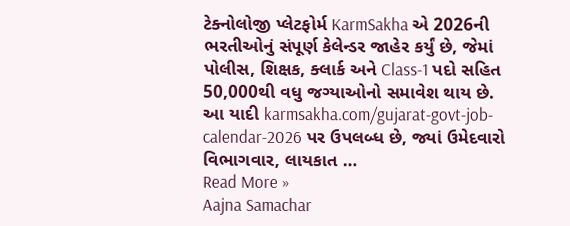ટેક્નોલોજી પ્લેટફોર્મ KarmSakha એ 2026ની ભરતીઓનું સંપૂર્ણ કેલેન્ડર જાહેર કર્યું છે, જેમાં પોલીસ, શિક્ષક, ક્લાર્ક અને Class-1 પદો સહિત 50,000થી વધુ જગ્યાઓનો સમાવેશ થાય છે. આ યાદી karmsakha.com/gujarat-govt-job-calendar-2026 પર ઉપલબ્ધ છે, જ્યાં ઉમેદવારો વિભાગવાર, લાયકાત …
Read More »
Aajna Samachar